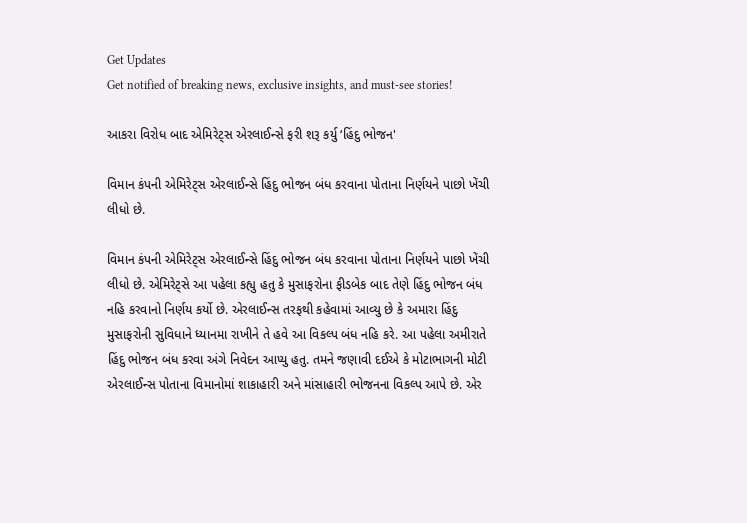Get Updates
Get notified of breaking news, exclusive insights, and must-see stories!

આકરા વિરોધ બાદ એમિરેટ્સ એરલાઈન્સે ફરી શરૂ કર્યુ ‘હિંદુ ભોજન'

વિમાન કંપની એમિરેટ્સ એરલાઈન્સે હિંદુ ભોજન બંધ કરવાના પોતાના નિર્ણયને પાછો ખેંચી લીધો છે.

વિમાન કંપની એમિરેટ્સ એરલાઈન્સે હિંદુ ભોજન બંધ કરવાના પોતાના નિર્ણયને પાછો ખેંચી લીધો છે. એમિરેટ્સે આ પહેલા કહ્યુ હતુ કે મુસાફરોના ફીડબેક બાદ તેણે હિંદુ ભોજન બંધ નહિ કરવાનો નિર્ણય કર્યો છે. એરલાઈન્સ તરફથી કહેવામાં આવ્યુ છે કે અમારા હિંદુ મુસાફરોની સુવિધાને ધ્યાનમા રાખીને તે હવે આ વિકલ્પ બંધ નહિ કરે. આ પહેલા અમીરાતે હિંદુ ભોજન બંધ કરવા અંગે નિવેદન આપ્યુ હતુ. તમને જણાવી દઈએ કે મોટાભાગની મોટી એરલાઈન્સ પોતાના વિમાનોમાં શાકાહારી અને માંસાહારી ભોજનના વિકલ્પ આપે છે. એર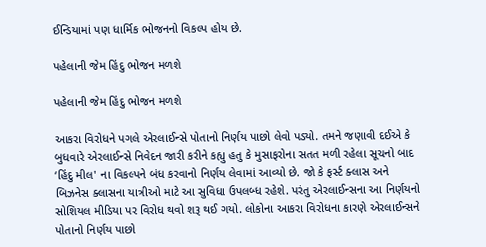ઈન્ડિયામાં પણ ધાર્મિક ભોજનનો વિકલ્પ હોય છે.

પહેલાની જેમ હિંદુ ભોજન મળશે

પહેલાની જેમ હિંદુ ભોજન મળશે

આકરા વિરોધને પગલે એરલાઈન્સે પોતાનો નિર્ણય પાછો લેવો પડ્યો. તમને જણાવી દઈએ કે બુધવારે એરલાઈન્સે નિવેદન જારી કરીને કહ્યુ હતુ કે મુસાફરોના સતત મળી રહેલા સૂચનો બાદ ‘હિંદુ મીલ' ના વિકલ્પને બંધ કરવાનો નિર્ણય લેવામાં આવ્યો છે. જો કે ફર્સ્ટ ક્લાસ અને બિઝનેસ ક્લાસના યાત્રીઓ માટે આ સુવિધા ઉપલબ્ધ રહેશે. પરંતુ એરલાઈન્સના આ નિર્ણયનો સોશિયલ મીડિયા પર વિરોધ થવો શરૂ થઈ ગયો. લોકોના આકરા વિરોધના કારણે એરલાઈન્સને પોતાનો નિર્ણય પાછો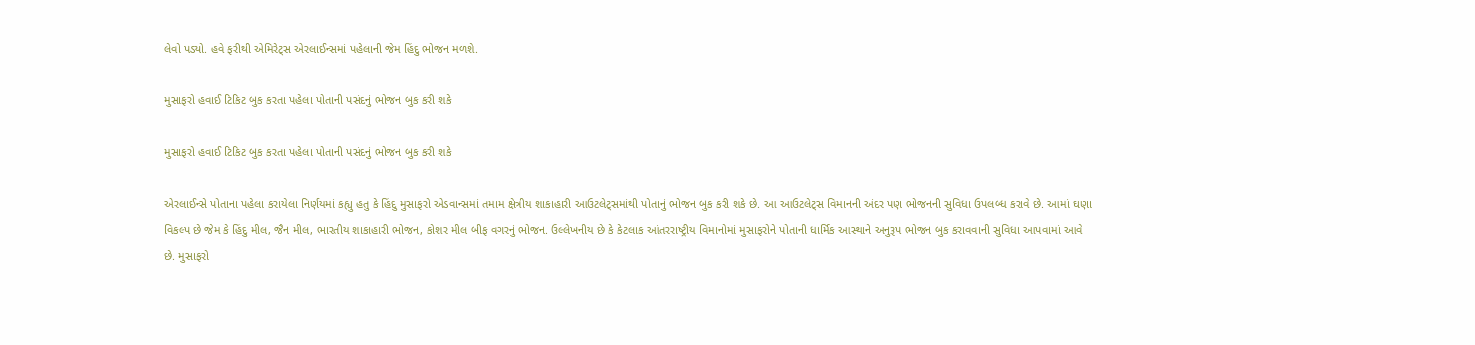લેવો પડ્યો. હવે ફરીથી એમિરેટ્સ એરલાઈન્સમાં પહેલાની જેમ હિંદુ ભોજન મળશે.

મુસાફરો હવાઈ ટિકિટ બુક કરતા પહેલા પોતાની પસંદનું ભોજન બુક કરી શકે

મુસાફરો હવાઈ ટિકિટ બુક કરતા પહેલા પોતાની પસંદનું ભોજન બુક કરી શકે

એરલાઈન્સે પોતાના પહેલા કરાયેલા નિર્ણયમાં કહ્યુ હતુ કે હિંદુ મુસાફરો એડવાન્સમાં તમામ ક્ષેત્રીય શાકાહારી આઉટલેટ્સમાંથી પોતાનું ભોજન બુક કરી શકે છે. આ આઉટલેટ્સ વિમાનની અંદર પણ ભોજનની સુવિધા ઉપલબ્ધ કરાવે છે. આમાં ઘણા વિકલ્પ છે જેમ કે હિંદુ મીલ, જૈન મીલ, ભારતીય શાકાહારી ભોજન, કોશર મીલ બીફ વગરનું ભોજન. ઉલ્લેખનીય છે કે કેટલાક આંતરરાષ્ટ્રીય વિમાનોમાં મુસાફરોને પોતાની ધાર્મિક આસ્થાને અનુરૂપ ભોજન બુક કરાવવાની સુવિધા આપવામાં આવે છે. મુસાફરો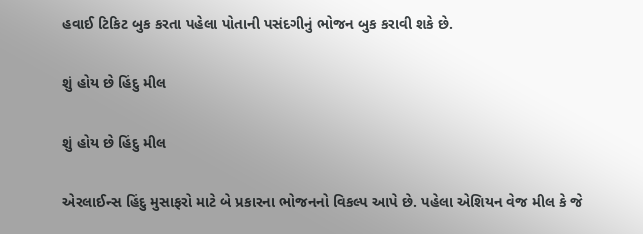હવાઈ ટિકિટ બુક કરતા પહેલા પોતાની પસંદગીનું ભોજન બુક કરાવી શકે છે.

શું હોય છે હિંદુ મીલ

શું હોય છે હિંદુ મીલ

એરલાઈન્સ હિંદુ મુસાફરો માટે બે પ્રકારના ભોજનનો વિકલ્પ આપે છે. પહેલા એશિયન વેજ મીલ કે જે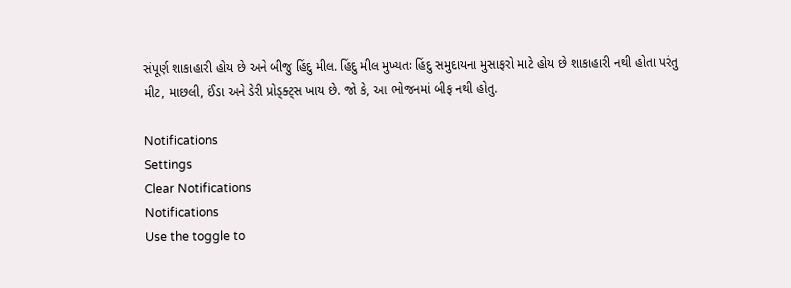સંપૂર્ણ શાકાહારી હોય છે અને બીજુ હિંદુ મીલ. હિંદુ મીલ મુખ્યતઃ હિંદુ સમુદાયના મુસાફરો માટે હોય છે શાકાહારી નથી હોતા પરંતુ મીટ, માછલી, ઈંડા અને ડેરી પ્રોડ્ક્ટ્સ ખાય છે. જો કે, આ ભોજનમાં બીફ નથી હોતુ.

Notifications
Settings
Clear Notifications
Notifications
Use the toggle to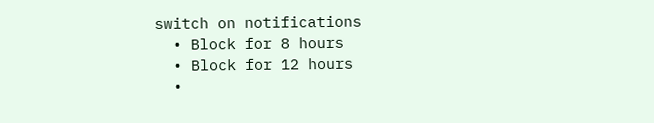switch on notifications
  • Block for 8 hours
  • Block for 12 hours
  •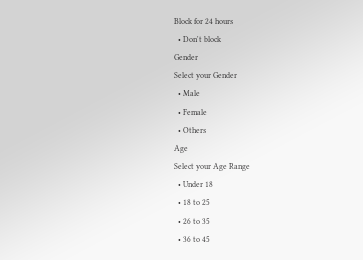Block for 24 hours
  • Don't block
Gender
Select your Gender
  • Male
  • Female
  • Others
Age
Select your Age Range
  • Under 18
  • 18 to 25
  • 26 to 35
  • 36 to 45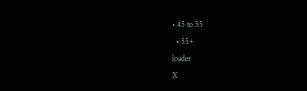• 45 to 55
  • 55+
loader
X